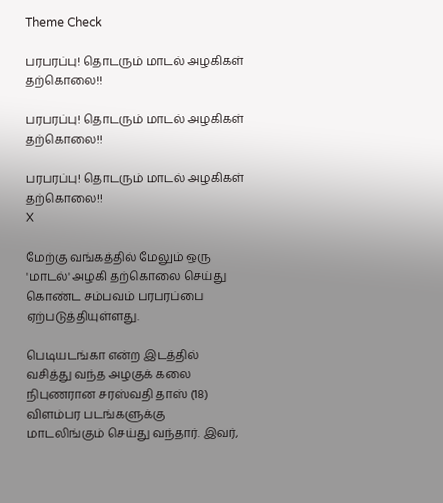Theme Check

பரபரப்பு! தொடரும் மாடல் அழகிகள் தற்கொலை!!

பரபரப்பு! தொடரும் மாடல் அழகிகள் தற்கொலை!!

பரபரப்பு! தொடரும் மாடல் அழகிகள் தற்கொலை!!
X

மேற்கு வங்கத்தில் மேலும் ஒரு 'மாடல்' அழகி தற்கொலை செய்து கொண்ட சம்பவம் பரபரப்பை ஏற்படுத்தியுள்ளது.

பெடியடங்கா என்ற இடத்தில் வசித்து வந்த அழகுக் கலை நிபுணரான சரஸ்வதி தாஸ் (18) விளம்பர படங்களுக்கு மாடலிங்கும் செய்து வந்தார். இவர்,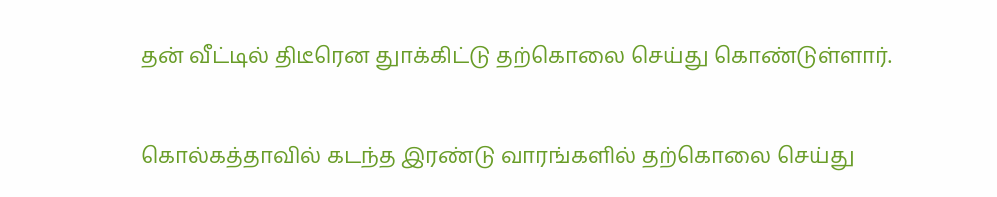தன் வீட்டில் திடீரென துாக்கிட்டு தற்கொலை செய்து கொண்டுள்ளார்.

கொல்கத்தாவில் கடந்த இரண்டு வாரங்களில் தற்கொலை செய்து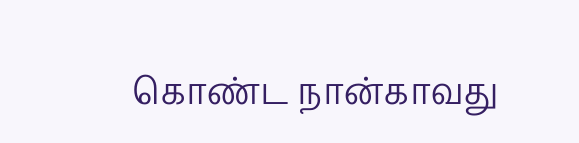கொண்ட நான்காவது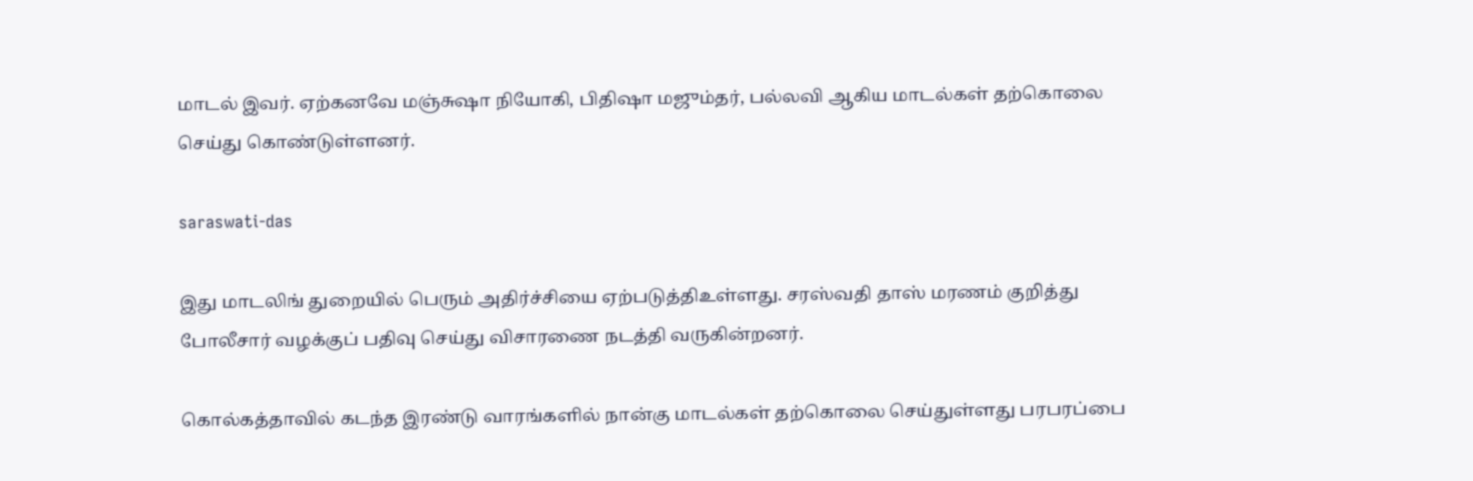மாடல் இவர். ஏற்கனவே மஞ்சுஷா நியோகி, பிதிஷா மஜும்தர், பல்லவி ஆகிய மாடல்கள் தற்கொலை செய்து கொண்டுள்ளனர்.

saraswati-das

இது மாடலிங் துறையில் பெரும் அதிர்ச்சியை ஏற்படுத்திஉள்ளது. சரஸ்வதி தாஸ் மரணம் குறித்து போலீசார் வழக்குப் பதிவு செய்து விசாரணை நடத்தி வருகின்றனர்.

கொல்கத்தாவில் கடந்த இரண்டு வாரங்களில் நான்கு மாடல்கள் தற்கொலை செய்துள்ளது பரபரப்பை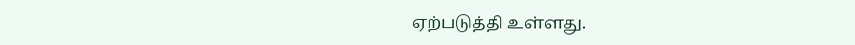ஏற்படுத்தி உள்ளது.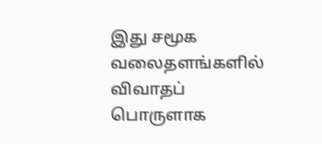இது சமூக வலைதளங்களில் விவாதப் பொருளாக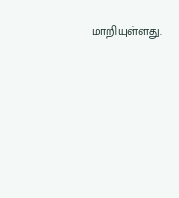மாறியுள்ளது.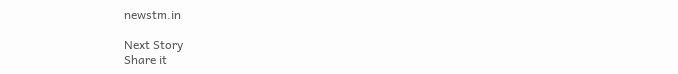newstm.in

Next Story
Share it